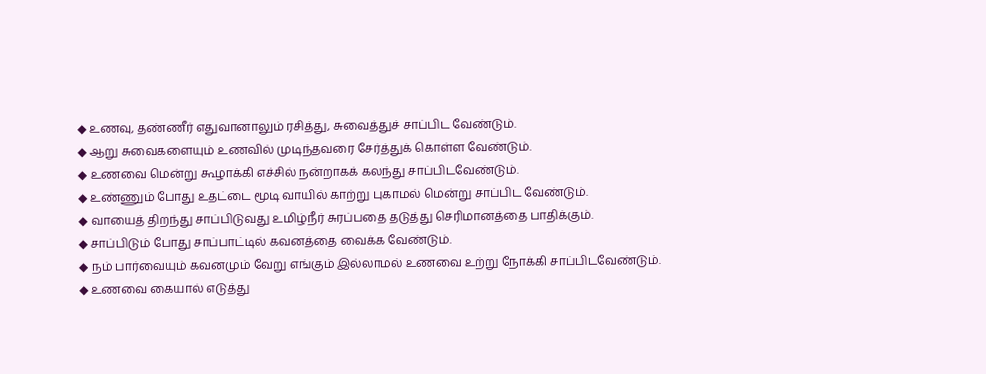◆ உணவு, தண்ணீர் எதுவானாலும் ரசித்து, சுவைத்துச் சாப்பிட வேண்டும்.
◆ ஆறு சுவைகளையும் உணவில் முடிந்தவரை சேர்த்துக் கொள்ள வேண்டும்.
◆ உணவை மென்று கூழாக்கி எச்சில் நன்றாகக் கலந்து சாப்பிடவேண்டும்.
◆ உண்ணும் போது உதட்டை மூடி வாயில் காற்று புகாமல் மென்று சாப்பிட வேண்டும்.
◆ வாயைத் திறந்து சாப்பிடுவது உமிழ்நீர் சுரப்பதை தடுத்து செரிமானத்தை பாதிக்கும்.
◆ சாப்பிடும் போது சாப்பாட்டில் கவனத்தை வைக்க வேண்டும்.
◆ நம் பார்வையும் கவனமும் வேறு எங்கும் இல்லாமல் உணவை உற்று நோக்கி சாப்பிடவேண்டும்.
◆ உணவை கையால் எடுத்து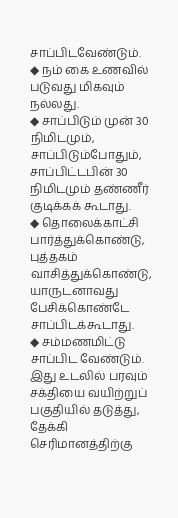சாப்பிடவேண்டும்.
◆ நம் கை உணவில் படுவது மிகவும் நல்லது.
◆ சாப்பிடும் முன் 30 நிமிடமும், சாப்பிடும்போதும், சாப்பிட்டபின் 30 நிமிடமும் தண்ணீர் குடிக்கக் கூடாது.
◆ தொலைக்காட்சி பார்த்துக்கொண்டு, புத்தகம் வாசித்துக்கொண்டு, யாருடனாவது பேசிக்கொண்டே சாப்பிடக்கூடாது.
◆ சம்மணமிட்டு சாப்பிட வேண்டும். இது உடலில் பரவும் சக்தியை வயிற்றுப் பகுதியில் தடுத்து, தேக்கி செரிமானத்திற்கு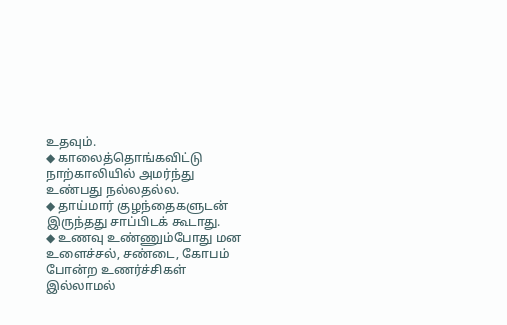உதவும்.
◆ காலைத்தொங்கவிட்டு நாற்காலியில் அமர்ந்து உண்பது நல்லதல்ல.
◆ தாய்மார் குழந்தைகளுடன் இருந்தது சாப்பிடக் கூடாது.
◆ உணவு உண்ணும்போது மன உளைச்சல், சண்டை, கோபம் போன்ற உணர்ச்சிகள் இல்லாமல்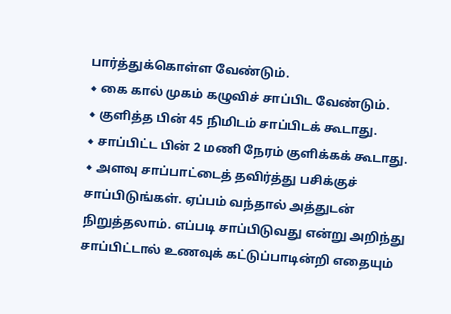பார்த்துக்கொள்ள வேண்டும்.
◆ கை கால் முகம் கழுவிச் சாப்பிட வேண்டும்.
◆ குளித்த பின் 45 நிமிடம் சாப்பிடக் கூடாது.
◆ சாப்பிட்ட பின் 2 மணி நேரம் குளிக்கக் கூடாது.
◆ அளவு சாப்பாட்டைத் தவிர்த்து பசிக்குச் சாப்பிடுங்கள். ஏப்பம் வந்தால் அத்துடன் நிறுத்தலாம். எப்படி சாப்பிடுவது என்று அறிந்து சாப்பிட்டால் உணவுக் கட்டுப்பாடின்றி எதையும்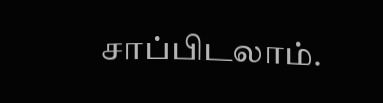சாப்பிடலாம்.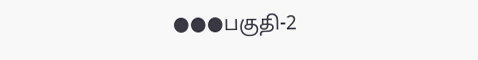●●●பகுதி-2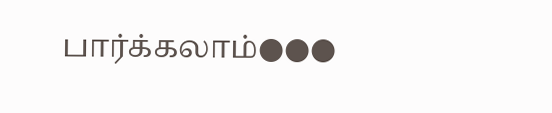பார்க்கலாம்●●●